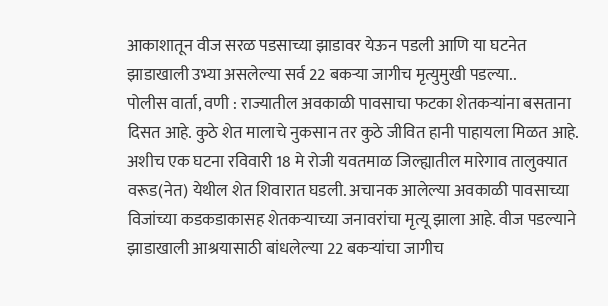आकाशातून वीज सरळ पडसाच्या झाडावर येऊन पडली आणि या घटनेत झाडाखाली उभ्या असलेल्या सर्व 22 बकऱ्या जागीच मृत्युमुखी पडल्या..
पोलीस वार्ता, वणी : राज्यातील अवकाळी पावसाचा फटका शेतकऱ्यांना बसताना दिसत आहे. कुठे शेत मालाचे नुकसान तर कुठे जीवित हानी पाहायला मिळत आहे. अशीच एक घटना रविवारी 18 मे रोजी यवतमाळ जिल्ह्यातील मारेगाव तालुक्यात वरूड(नेत) येथील शेत शिवारात घडली. अचानक आलेल्या अवकाळी पावसाच्या विजांच्या कडकडाकासह शेतकऱ्याच्या जनावरांचा मृत्यू झाला आहे. वीज पडल्याने झाडाखाली आश्रयासाठी बांधलेल्या 22 बकऱ्यांचा जागीच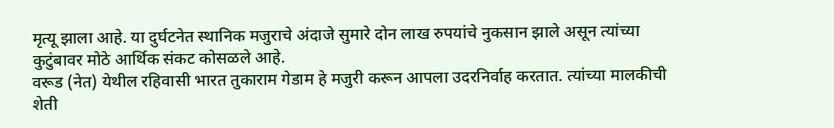मृत्यू झाला आहे. या दुर्घटनेत स्थानिक मजुराचे अंदाजे सुमारे दोन लाख रुपयांचे नुकसान झाले असून त्यांच्या कुटुंबावर मोठे आर्थिक संकट कोसळले आहे.
वरूड (नेत) येथील रहिवासी भारत तुकाराम गेडाम हे मजुरी करून आपला उदरनिर्वाह करतात. त्यांच्या मालकीची शेती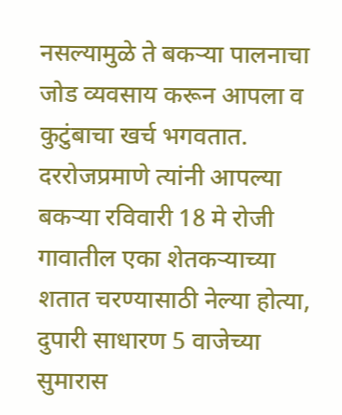नसल्यामुळे ते बकऱ्या पालनाचा जोड व्यवसाय करून आपला व कुटुंबाचा खर्च भगवतात. दररोजप्रमाणे त्यांनी आपल्या बकऱ्या रविवारी 18 मे रोजी गावातील एका शेतकऱ्याच्या शतात चरण्यासाठी नेल्या होत्या, दुपारी साधारण 5 वाजेच्या सुमारास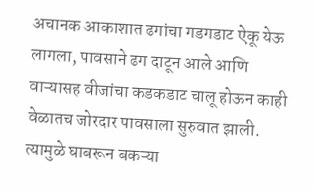अचानक आकाशात ढगांचा गडगडाट ऐकू येऊ लागला, पावसाने ढग दाटून आले आणि वाऱ्यासह वीजांचा कडकडाट चालू होऊन काही वेळातच जोरदार पावसाला सुरुवात झाली. त्यामुळे घाबरून बकऱ्या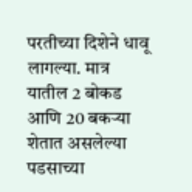परतीच्या दिशेने धावू लागल्या. मात्र यातील 2 बोकड आणि 20 बकऱ्या शेतात असलेल्या पडसाच्या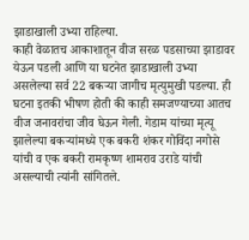झाडाखाली उभ्या राहिल्या.
काही वेळातच आकाशातून वीज सरळ पडसाच्या झाडावर येऊन पडली आणि या घटनेत झाडाखाली उभ्या असलेल्या सर्व 22 बकऱ्या जागीच मृत्युमुखी पडल्या. ही घटना इतकी भीषण होती की काही समजण्याच्या आतच वीज जनावरांचा जीव घेऊन गेली. गेडाम यांच्या मृत्यू झालेल्या बकऱ्यांमध्ये एक बकरी शंकर गोविंदा नगोसे यांची व एक बकरी रामकृष्ण शामराव उराडे यांची असल्याची त्यांनी सांगितले.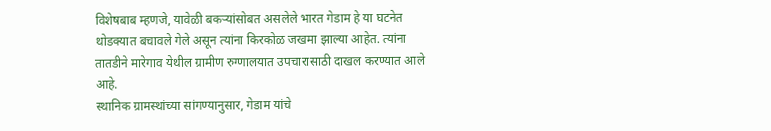विशेषबाब म्हणजे, यावेळी बकऱ्यांसोबत असलेले भारत गेडाम हे या घटनेत थोडक्यात बचावले गेले असून त्यांना किरकोळ जखमा झाल्या आहेत. त्यांना तातडीने मारेगाव येथील ग्रामीण रुग्णालयात उपचारासाठी दाखल करण्यात आले आहे.
स्थानिक ग्रामस्थांच्या सांगण्यानुसार, गेडाम यांचे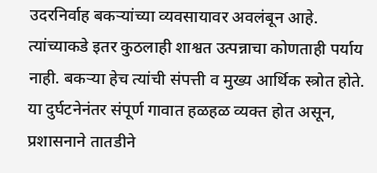उदरनिर्वाह बकऱ्यांच्या व्यवसायावर अवलंबून आहे. त्यांच्याकडे इतर कुठलाही शाश्वत उत्पन्नाचा कोणताही पर्याय नाही. बकऱ्या हेच त्यांची संपत्ती व मुख्य आर्थिक स्त्रोत होते. या दुर्घटनेनंतर संपूर्ण गावात हळहळ व्यक्त होत असून, प्रशासनाने तातडीने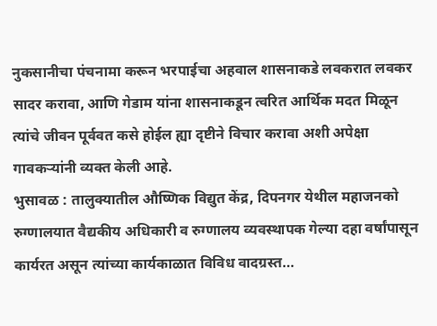नुकसानीचा पंचनामा करून भरपाईचा अहवाल शासनाकडे लवकरात लवकर सादर करावा, आणि गेडाम यांना शासनाकडून त्वरित आर्थिक मदत मिळून त्यांचे जीवन पूर्ववत कसे होईल ह्या दृष्टीने विचार करावा अशी अपेक्षा गावकऱ्यांनी व्यक्त केली आहे.
भुसावळ : तालुक्यातील औष्णिक विद्युत केंद्र, दिपनगर येथील महाजनको रुग्णालयात वैद्यकीय अधिकारी व रुग्णालय व्यवस्थापक गेल्या दहा वर्षांपासून कार्यरत असून त्यांच्या कार्यकाळात विविध वादग्रस्त...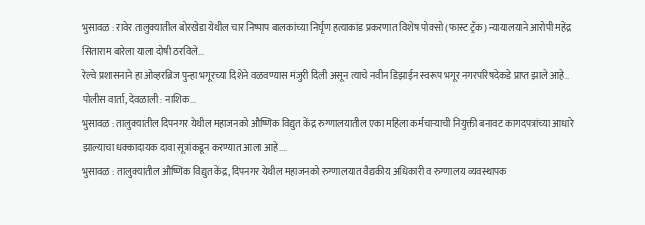भुसावळ : रावेर तालुक्यातील बोरखेडा येथील चार निष्पाप बालकांच्या निर्घृण हत्याकांड प्रकरणात विशेष पोक्सो (फास्ट ट्रॅक) न्यायालयाने आरोपी महेंद्र सिताराम बारेला याला दोषी ठरविले...
रेल्वे प्रशासनाने हा ओव्हरब्रिज पुन्हा भगूरच्या दिशेने वळवण्यास मंजुरी दिली असून त्याचे नवीन डिझाईन स्वरूप भगूर नगरपरिषदेकडे प्राप्त झाले आहे..
पोलीस वार्ता, देवळाली : नाशिक...
भुसावळ : तालुक्यातील दिपनगर येथील महाजनको औष्णिक विद्युत केंद्र रुग्णालयातील एका महिला कर्मचाऱ्याची नियुक्ती बनावट कागदपत्रांच्या आधारे झाल्याचा धक्कादायक दावा सूत्रांकडून करण्यात आला आहे....
भुसावळ : तालुक्यातील औष्णिक विद्युत केंद्र, दिपनगर येथील महाजनको रुग्णालयात वैद्यकीय अधिकारी व रुग्णालय व्यवस्थापक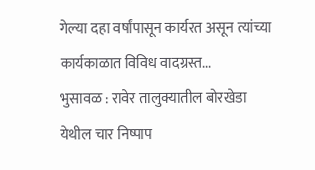गेल्या दहा वर्षांपासून कार्यरत असून त्यांच्या कार्यकाळात विविध वादग्रस्त...
भुसावळ : रावेर तालुक्यातील बोरखेडा येथील चार निष्पाप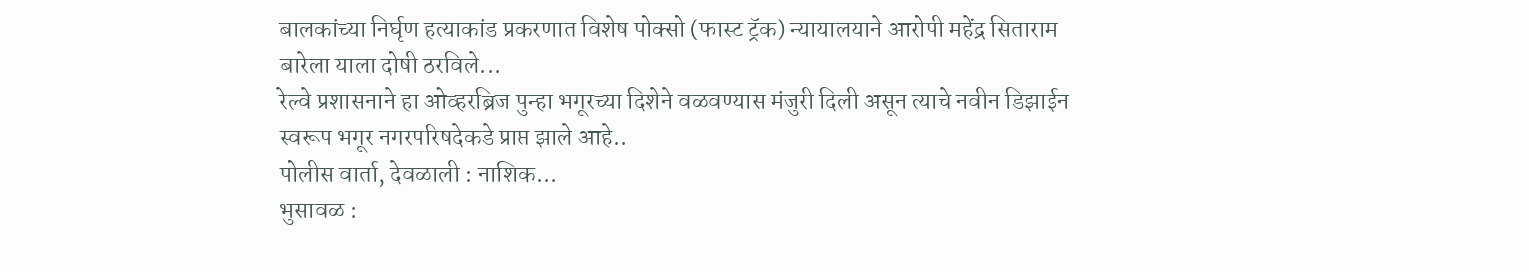बालकांच्या निर्घृण हत्याकांड प्रकरणात विशेष पोक्सो (फास्ट ट्रॅक) न्यायालयाने आरोपी महेंद्र सिताराम बारेला याला दोषी ठरविले...
रेल्वे प्रशासनाने हा ओव्हरब्रिज पुन्हा भगूरच्या दिशेने वळवण्यास मंजुरी दिली असून त्याचे नवीन डिझाईन स्वरूप भगूर नगरपरिषदेकडे प्राप्त झाले आहे..
पोलीस वार्ता, देवळाली : नाशिक...
भुसावळ :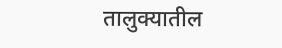तालुक्यातील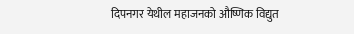दिपनगर येथील महाजनको औष्णिक विद्युत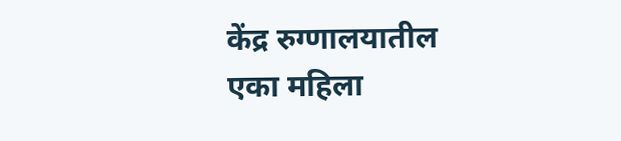केंद्र रुग्णालयातील एका महिला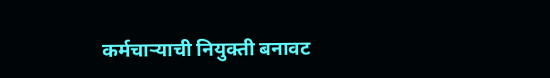कर्मचाऱ्याची नियुक्ती बनावट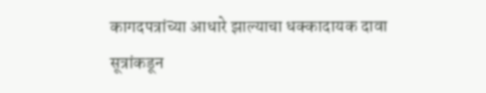कागदपत्रांच्या आधारे झाल्याचा धक्कादायक दावा सूत्रांकडून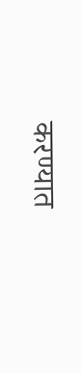करण्यात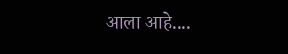आला आहे....